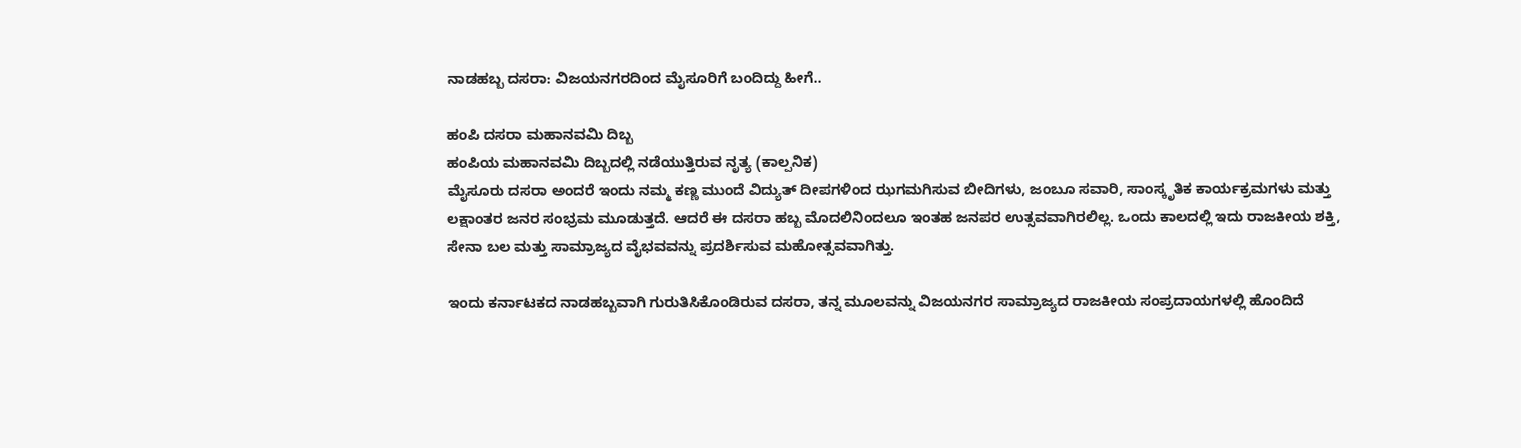ನಾಡಹಬ್ಬ ದಸರಾ: ವಿಜಯನಗರದಿಂದ ಮೈಸೂರಿಗೆ ಬಂದಿದ್ದು ಹೀಗೆ..

ಹಂಪಿ ದಸರಾ ಮಹಾನವಮಿ ದಿಬ್ಬ
ಹಂಪಿಯ ಮಹಾನವಮಿ ದಿಬ್ಬದಲ್ಲಿ ನಡೆಯುತ್ತಿರುವ ನೃತ್ಯ (ಕಾಲ್ಪನಿಕ)
ಮೈಸೂರು ದಸರಾ ಅಂದರೆ ಇಂದು ನಮ್ಮ ಕಣ್ಣ ಮುಂದೆ ವಿದ್ಯುತ್ ದೀಪಗಳಿಂದ ಝಗಮಗಿಸುವ ಬೀದಿಗಳು, ಜಂಬೂ ಸವಾರಿ, ಸಾಂಸ್ಕೃತಿಕ ಕಾರ್ಯಕ್ರಮಗಳು ಮತ್ತು ಲಕ್ಷಾಂತರ ಜನರ ಸಂಭ್ರಮ ಮೂಡುತ್ತದೆ. ಆದರೆ ಈ ದಸರಾ ಹಬ್ಬ ಮೊದಲಿನಿಂದಲೂ ಇಂತಹ ಜನಪರ ಉತ್ಸವವಾಗಿರಲಿಲ್ಲ. ಒಂದು ಕಾಲದಲ್ಲಿ ಇದು ರಾಜಕೀಯ ಶಕ್ತಿ, ಸೇನಾ ಬಲ ಮತ್ತು ಸಾಮ್ರಾಜ್ಯದ ವೈಭವವನ್ನು ಪ್ರದರ್ಶಿಸುವ ಮಹೋತ್ಸವವಾಗಿತ್ತು.

ಇಂದು ಕರ್ನಾಟಕದ ನಾಡಹಬ್ಬವಾಗಿ ಗುರುತಿಸಿಕೊಂಡಿರುವ ದಸರಾ, ತನ್ನ ಮೂಲವನ್ನು ವಿಜಯನಗರ ಸಾಮ್ರಾಜ್ಯದ ರಾಜಕೀಯ ಸಂಪ್ರದಾಯಗಳಲ್ಲಿ ಹೊಂದಿದೆ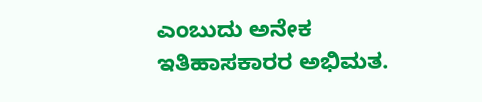ಎಂಬುದು ಅನೇಕ ಇತಿಹಾಸಕಾರರ ಅಭಿಮತ.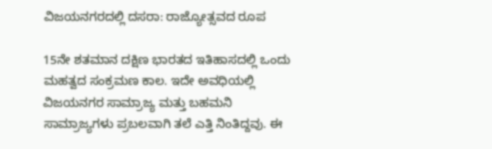ವಿಜಯನಗರದಲ್ಲಿ ದಸರಾ: ರಾಜ್ಯೋತ್ಸವದ ರೂಪ

15ನೇ ಶತಮಾನ ದಕ್ಷಿಣ ಭಾರತದ ಇತಿಹಾಸದಲ್ಲಿ ಒಂದು ಮಹತ್ವದ ಸಂಕ್ರಮಣ ಕಾಲ. ಇದೇ ಅವಧಿಯಲ್ಲಿ ವಿಜಯನಗರ ಸಾಮ್ರಾಜ್ಯ ಮತ್ತು ಬಹಮನಿ ಸಾಮ್ರಾಜ್ಯಗಳು ಪ್ರಬಲವಾಗಿ ತಲೆ ಎತ್ತಿ ನಿಂತಿದ್ದವು. ಈ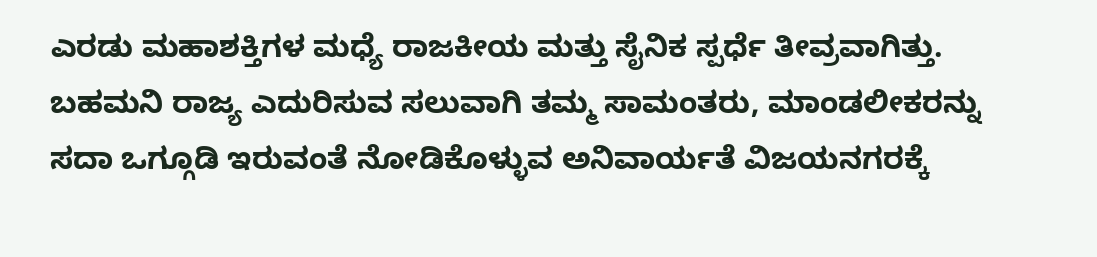ಎರಡು ಮಹಾಶಕ್ತಿಗಳ ಮಧ್ಯೆ ರಾಜಕೀಯ ಮತ್ತು ಸೈನಿಕ ಸ್ಪರ್ಧೆ ತೀವ್ರವಾಗಿತ್ತು. ಬಹಮನಿ ರಾಜ್ಯ ಎದುರಿಸುವ ಸಲುವಾಗಿ ತಮ್ಮ ಸಾಮಂತರು, ಮಾಂಡಲೀಕರನ್ನು ಸದಾ ಒಗ್ಗೂಡಿ ಇರುವಂತೆ ನೋಡಿಕೊಳ್ಳುವ ಅನಿವಾರ್ಯತೆ ವಿಜಯನಗರಕ್ಕೆ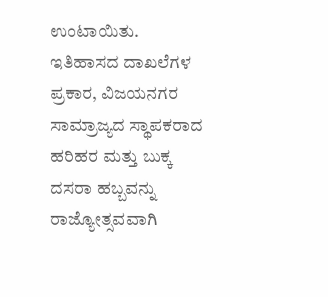ಉಂಟಾಯಿತು. ಇತಿಹಾಸದ ದಾಖಲೆಗಳ ಪ್ರಕಾರ, ವಿಜಯನಗರ ಸಾಮ್ರಾಜ್ಯದ ಸ್ಥಾಪಕರಾದ ಹರಿಹರ ಮತ್ತು ಬುಕ್ಕ ದಸರಾ ಹಬ್ಬವನ್ನು ರಾಜ್ಯೋತ್ಸವವಾಗಿ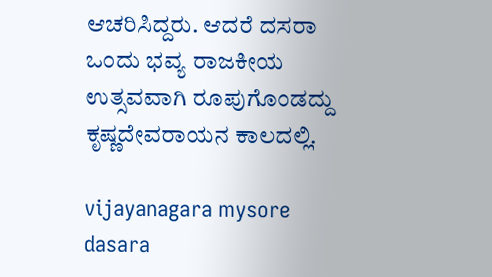ಆಚರಿಸಿದ್ದರು. ಆದರೆ ದಸರಾ ಒಂದು ಭವ್ಯ ರಾಜಕೀಯ ಉತ್ಸವವಾಗಿ ರೂಪುಗೊಂಡದ್ದು ಕೃಷ್ಣದೇವರಾಯನ ಕಾಲದಲ್ಲಿ.

vijayanagara mysore dasara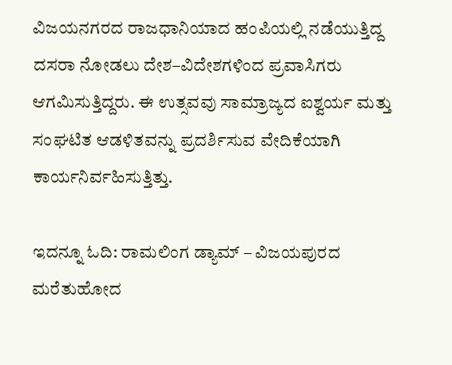ವಿಜಯನಗರದ ರಾಜಧಾನಿಯಾದ ಹಂಪಿಯಲ್ಲಿ ನಡೆಯುತ್ತಿದ್ದ ದಸರಾ ನೋಡಲು ದೇಶ–ವಿದೇಶಗಳಿಂದ ಪ್ರವಾಸಿಗರು ಆಗಮಿಸುತ್ತಿದ್ದರು. ಈ ಉತ್ಸವವು ಸಾಮ್ರಾಜ್ಯದ ಐಶ್ವರ್ಯ ಮತ್ತು ಸಂಘಟಿತ ಆಡಳಿತವನ್ನು ಪ್ರದರ್ಶಿಸುವ ವೇದಿಕೆಯಾಗಿ ಕಾರ್ಯನಿರ್ವಹಿಸುತ್ತಿತ್ತು.

ಇದನ್ನೂ ಓದಿ: ರಾಮಲಿಂಗ ಡ್ಯಾಮ್ – ವಿಜಯಪುರದ ಮರೆತುಹೋದ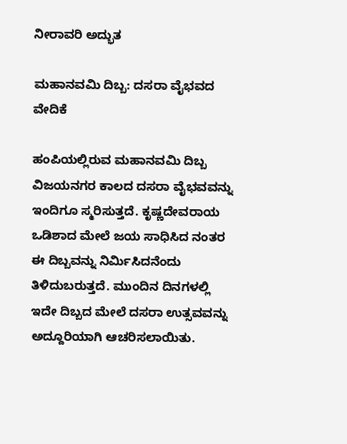ನೀರಾವರಿ ಅದ್ಭುತ

ಮಹಾನವಮಿ ದಿಬ್ಬ: ದಸರಾ ವೈಭವದ ವೇದಿಕೆ

ಹಂಪಿಯಲ್ಲಿರುವ ಮಹಾನವಮಿ ದಿಬ್ಬ ವಿಜಯನಗರ ಕಾಲದ ದಸರಾ ವೈಭವವನ್ನು ಇಂದಿಗೂ ಸ್ಮರಿಸುತ್ತದೆ. ಕೃಷ್ಣದೇವರಾಯ ಒಡಿಶಾದ ಮೇಲೆ ಜಯ ಸಾಧಿಸಿದ ನಂತರ ಈ ದಿಬ್ಬವನ್ನು ನಿರ್ಮಿಸಿದನೆಂದು ತಿಳಿದುಬರುತ್ತದೆ. ಮುಂದಿನ ದಿನಗಳಲ್ಲಿ ಇದೇ ದಿಬ್ಬದ ಮೇಲೆ ದಸರಾ ಉತ್ಸವವನ್ನು ಅದ್ದೂರಿಯಾಗಿ ಆಚರಿಸಲಾಯಿತು.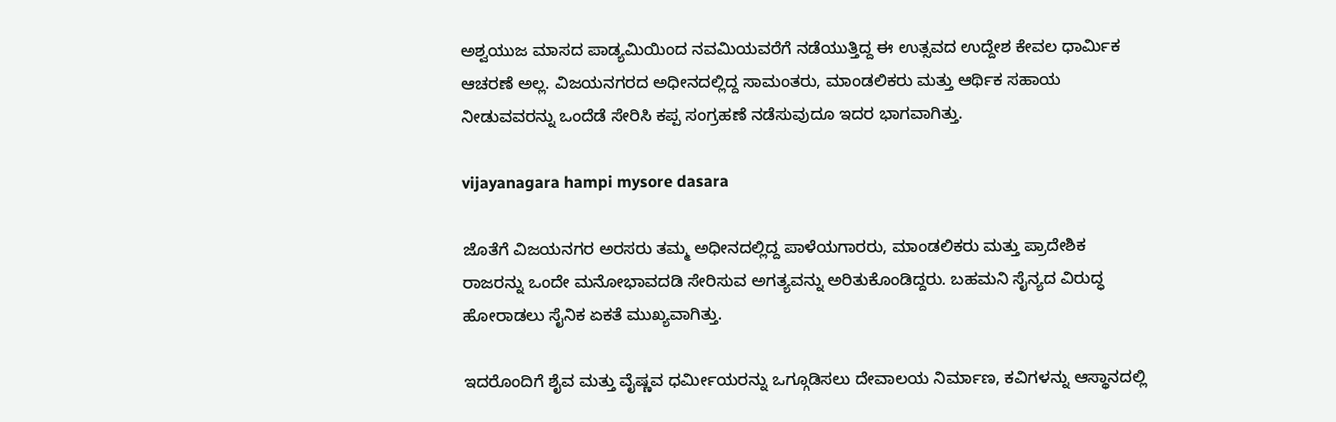ಅಶ್ವಯುಜ ಮಾಸದ ಪಾಡ್ಯಮಿಯಿಂದ ನವಮಿಯವರೆಗೆ ನಡೆಯುತ್ತಿದ್ದ ಈ ಉತ್ಸವದ ಉದ್ದೇಶ ಕೇವಲ ಧಾರ್ಮಿಕ ಆಚರಣೆ ಅಲ್ಲ. ವಿಜಯನಗರದ ಅಧೀನದಲ್ಲಿದ್ದ ಸಾಮಂತರು, ಮಾಂಡಲಿಕರು ಮತ್ತು ಆರ್ಥಿಕ ಸಹಾಯ ನೀಡುವವರನ್ನು ಒಂದೆಡೆ ಸೇರಿಸಿ ಕಪ್ಪ ಸಂಗ್ರಹಣೆ ನಡೆಸುವುದೂ ಇದರ ಭಾಗವಾಗಿತ್ತು.

vijayanagara hampi mysore dasara

ಜೊತೆಗೆ ವಿಜಯನಗರ ಅರಸರು ತಮ್ಮ ಅಧೀನದಲ್ಲಿದ್ದ ಪಾಳೆಯಗಾರರು, ಮಾಂಡಲಿಕರು ಮತ್ತು ಪ್ರಾದೇಶಿಕ ರಾಜರನ್ನು ಒಂದೇ ಮನೋಭಾವದಡಿ ಸೇರಿಸುವ ಅಗತ್ಯವನ್ನು ಅರಿತುಕೊಂಡಿದ್ದರು. ಬಹಮನಿ ಸೈನ್ಯದ ವಿರುದ್ಧ ಹೋರಾಡಲು ಸೈನಿಕ ಏಕತೆ ಮುಖ್ಯವಾಗಿತ್ತು.

ಇದರೊಂದಿಗೆ ಶೈವ ಮತ್ತು ವೈಷ್ಣವ ಧರ್ಮೀಯರನ್ನು ಒಗ್ಗೂಡಿಸಲು ದೇವಾಲಯ ನಿರ್ಮಾಣ, ಕವಿಗಳನ್ನು ಆಸ್ಥಾನದಲ್ಲಿ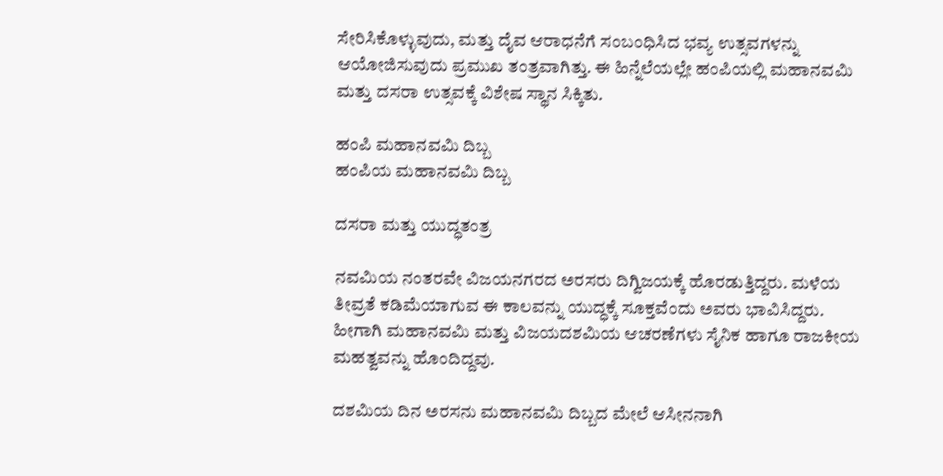ಸೇರಿಸಿಕೊಳ್ಳುವುದು, ಮತ್ತು ದೈವ ಆರಾಧನೆಗೆ ಸಂಬಂಧಿಸಿದ ಭವ್ಯ ಉತ್ಸವಗಳನ್ನು ಆಯೋಜಿಸುವುದು ಪ್ರಮುಖ ತಂತ್ರವಾಗಿತ್ತು. ಈ ಹಿನ್ನೆಲೆಯಲ್ಲೇ ಹಂಪಿಯಲ್ಲಿ ಮಹಾನವಮಿ ಮತ್ತು ದಸರಾ ಉತ್ಸವಕ್ಕೆ ವಿಶೇಷ ಸ್ಥಾನ ಸಿಕ್ಕಿತು.

ಹಂಪಿ ಮಹಾನವಮಿ ದಿಬ್ಬ
ಹಂಪಿಯ ಮಹಾನವಮಿ ದಿಬ್ಬ

ದಸರಾ ಮತ್ತು ಯುದ್ಧತಂತ್ರ

ನವಮಿಯ ನಂತರವೇ ವಿಜಯನಗರದ ಅರಸರು ದಿಗ್ವಿಜಯಕ್ಕೆ ಹೊರಡುತ್ತಿದ್ದರು. ಮಳೆಯ ತೀವ್ರತೆ ಕಡಿಮೆಯಾಗುವ ಈ ಕಾಲವನ್ನು ಯುದ್ಧಕ್ಕೆ ಸೂಕ್ತವೆಂದು ಅವರು ಭಾವಿಸಿದ್ದರು. ಹೀಗಾಗಿ ಮಹಾನವಮಿ ಮತ್ತು ವಿಜಯದಶಮಿಯ ಆಚರಣೆಗಳು ಸೈನಿಕ ಹಾಗೂ ರಾಜಕೀಯ ಮಹತ್ವವನ್ನು ಹೊಂದಿದ್ದವು.

ದಶಮಿಯ ದಿನ ಅರಸನು ಮಹಾನವಮಿ ದಿಬ್ಬದ ಮೇಲೆ ಆಸೀನನಾಗಿ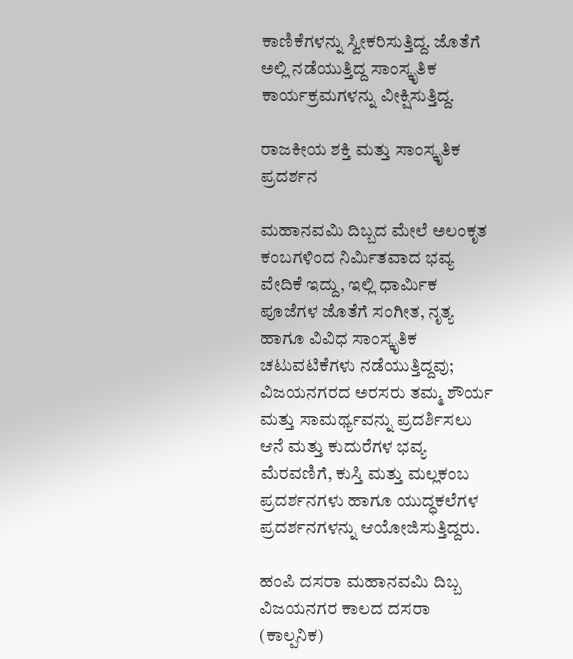ಕಾಣಿಕೆಗಳನ್ನು ಸ್ವೀಕರಿಸುತ್ತಿದ್ದ. ಜೊತೆಗೆ ಅಲ್ಲಿ ನಡೆಯುತ್ತಿದ್ದ ಸಾಂಸ್ಕೃತಿಕ ಕಾರ್ಯಕ್ರಮಗಳನ್ನು ವೀಕ್ಷಿಸುತ್ತಿದ್ದ.

ರಾಜಕೀಯ ಶಕ್ತಿ ಮತ್ತು ಸಾಂಸ್ಕೃತಿಕ ಪ್ರದರ್ಶನ

ಮಹಾನವಮಿ ದಿಬ್ಬದ ಮೇಲೆ ಅಲಂಕೃತ ಕಂಬಗಳಿಂದ ನಿರ್ಮಿತವಾದ ಭವ್ಯ ವೇದಿಕೆ ಇದ್ದು, ಇಲ್ಲಿ ಧಾರ್ಮಿಕ ಪೂಜೆಗಳ ಜೊತೆಗೆ ಸಂಗೀತ, ನೃತ್ಯ ಹಾಗೂ ವಿವಿಧ ಸಾಂಸ್ಕೃತಿಕ ಚಟುವಟಿಕೆಗಳು ನಡೆಯುತ್ತಿದ್ದವು; ವಿಜಯನಗರದ ಅರಸರು ತಮ್ಮ ಶೌರ್ಯ ಮತ್ತು ಸಾಮರ್ಥ್ಯವನ್ನು ಪ್ರದರ್ಶಿಸಲು ಆನೆ ಮತ್ತು ಕುದುರೆಗಳ ಭವ್ಯ ಮೆರವಣಿಗೆ, ಕುಸ್ತಿ ಮತ್ತು ಮಲ್ಲಕಂಬ ಪ್ರದರ್ಶನಗಳು ಹಾಗೂ ಯುದ್ಧಕಲೆಗಳ ಪ್ರದರ್ಶನಗಳನ್ನು ಆಯೋಜಿಸುತ್ತಿದ್ದರು.

ಹಂಪಿ ದಸರಾ ಮಹಾನವಮಿ ದಿಬ್ಬ
ವಿಜಯನಗರ ಕಾಲದ ದಸರಾ (ಕಾಲ್ಪನಿಕ)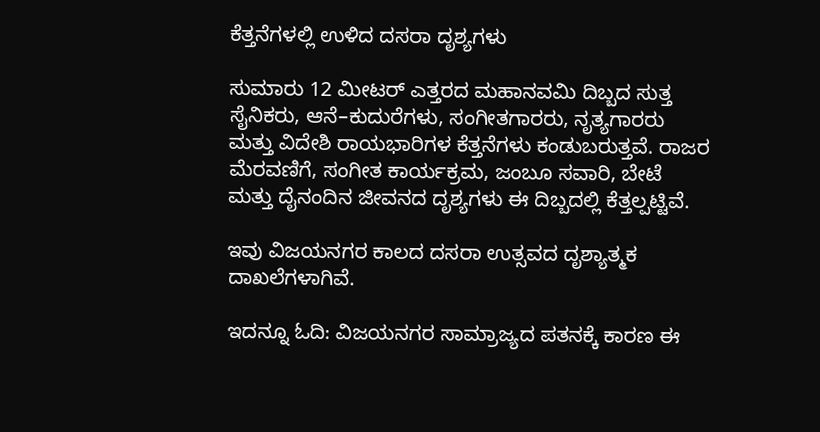ಕೆತ್ತನೆಗಳಲ್ಲಿ ಉಳಿದ ದಸರಾ ದೃಶ್ಯಗಳು

ಸುಮಾರು 12 ಮೀಟರ್ ಎತ್ತರದ ಮಹಾನವಮಿ ದಿಬ್ಬದ ಸುತ್ತ ಸೈನಿಕರು, ಆನೆ–ಕುದುರೆಗಳು, ಸಂಗೀತಗಾರರು, ನೃತ್ಯಗಾರರು ಮತ್ತು ವಿದೇಶಿ ರಾಯಭಾರಿಗಳ ಕೆತ್ತನೆಗಳು ಕಂಡುಬರುತ್ತವೆ. ರಾಜರ ಮೆರವಣಿಗೆ, ಸಂಗೀತ ಕಾರ್ಯಕ್ರಮ, ಜಂಬೂ ಸವಾರಿ, ಬೇಟೆ ಮತ್ತು ದೈನಂದಿನ ಜೀವನದ ದೃಶ್ಯಗಳು ಈ ದಿಬ್ಬದಲ್ಲಿ ಕೆತ್ತಲ್ಪಟ್ಟಿವೆ.

ಇವು ವಿಜಯನಗರ ಕಾಲದ ದಸರಾ ಉತ್ಸವದ ದೃಶ್ಯಾತ್ಮಕ ದಾಖಲೆಗಳಾಗಿವೆ.

ಇದನ್ನೂ ಓದಿ: ವಿಜಯನಗರ ಸಾಮ್ರಾಜ್ಯದ ಪತನಕ್ಕೆ ಕಾರಣ ಈ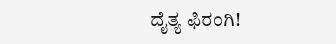ದೈತ್ಯ ಫಿರಂಗಿ!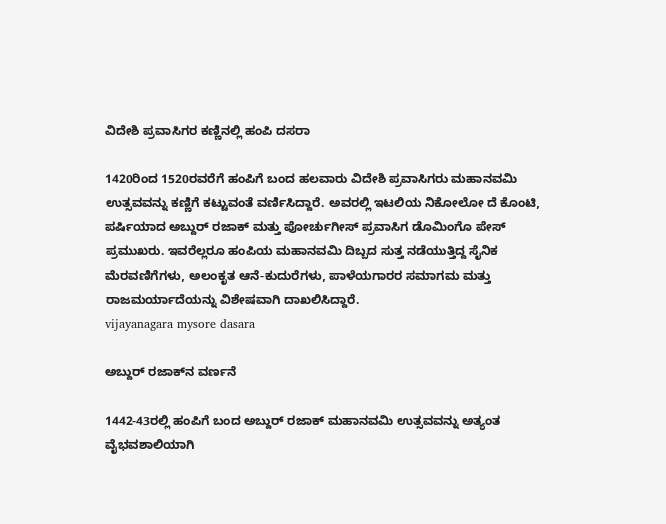ವಿದೇಶಿ ಪ್ರವಾಸಿಗರ ಕಣ್ಣಿನಲ್ಲಿ ಹಂಪಿ ದಸರಾ

1420ರಿಂದ 1520ರವರೆಗೆ ಹಂಪಿಗೆ ಬಂದ ಹಲವಾರು ವಿದೇಶಿ ಪ್ರವಾಸಿಗರು ಮಹಾನವಮಿ ಉತ್ಸವವನ್ನು ಕಣ್ಣಿಗೆ ಕಟ್ಟುವಂತೆ ವರ್ಣಿಸಿದ್ದಾರೆ. ಅವರಲ್ಲಿ ಇಟಲಿಯ ನಿಕೋಲೋ ದೆ ಕೊಂಟಿ, ಪರ್ಷಿಯಾದ ಅಬ್ದುರ್ ರಜಾಕ್ ಮತ್ತು ಪೋರ್ಚುಗೀಸ್ ಪ್ರವಾಸಿಗ ಡೊಮಿಂಗೊ ಪೇಸ್ ಪ್ರಮುಖರು. ಇವರೆಲ್ಲರೂ ಹಂಪಿಯ ಮಹಾನವಮಿ ದಿಬ್ಬದ ಸುತ್ತ ನಡೆಯುತ್ತಿದ್ದ ಸೈನಿಕ ಮೆರವಣಿಗೆಗಳು, ಅಲಂಕೃತ ಆನೆ-ಕುದುರೆಗಳು, ಪಾಳೆಯಗಾರರ ಸಮಾಗಮ ಮತ್ತು ರಾಜಮರ್ಯಾದೆಯನ್ನು ವಿಶೇಷವಾಗಿ ದಾಖಲಿಸಿದ್ದಾರೆ.
vijayanagara mysore dasara

ಅಬ್ದುರ್ ರಜಾಕ್‌ನ ವರ್ಣನೆ

1442-43ರಲ್ಲಿ ಹಂಪಿಗೆ ಬಂದ ಅಬ್ದುರ್ ರಜಾಕ್ ಮಹಾನವಮಿ ಉತ್ಸವವನ್ನು ಅತ್ಯಂತ ವೈಭವಶಾಲಿಯಾಗಿ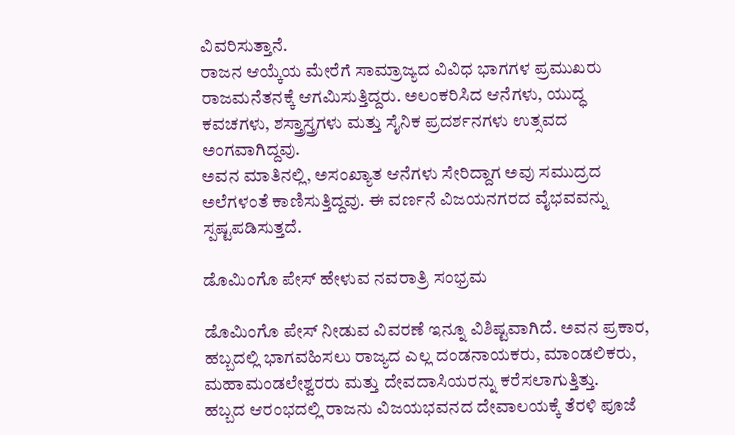ವಿವರಿಸುತ್ತಾನೆ.
ರಾಜನ ಆಯ್ಕೆಯ ಮೇರೆಗೆ ಸಾಮ್ರಾಜ್ಯದ ವಿವಿಧ ಭಾಗಗಳ ಪ್ರಮುಖರು ರಾಜಮನೆತನಕ್ಕೆ ಆಗಮಿಸುತ್ತಿದ್ದರು. ಅಲಂಕರಿಸಿದ ಆನೆಗಳು, ಯುದ್ಧ ಕವಚಗಳು, ಶಸ್ತ್ರಾಸ್ತ್ರಗಳು ಮತ್ತು ಸೈನಿಕ ಪ್ರದರ್ಶನಗಳು ಉತ್ಸವದ ಅಂಗವಾಗಿದ್ದವು.
ಅವನ ಮಾತಿನಲ್ಲಿ, ಅಸಂಖ್ಯಾತ ಆನೆಗಳು ಸೇರಿದ್ದಾಗ ಅವು ಸಮುದ್ರದ ಅಲೆಗಳಂತೆ ಕಾಣಿಸುತ್ತಿದ್ದವು. ಈ ವರ್ಣನೆ ವಿಜಯನಗರದ ವೈಭವವನ್ನು ಸ್ಪಷ್ಟಪಡಿಸುತ್ತದೆ.

ಡೊಮಿಂಗೊ ಪೇಸ್ ಹೇಳುವ ನವರಾತ್ರಿ ಸಂಭ್ರಮ

ಡೊಮಿಂಗೊ ಪೇಸ್ ನೀಡುವ ವಿವರಣೆ ಇನ್ನೂ ವಿಶಿಷ್ಟವಾಗಿದೆ. ಅವನ ಪ್ರಕಾರ, ಹಬ್ಬದಲ್ಲಿ ಭಾಗವಹಿಸಲು ರಾಜ್ಯದ ಎಲ್ಲ ದಂಡನಾಯಕರು, ಮಾಂಡಲಿಕರು, ಮಹಾಮಂಡಲೇಶ್ವರರು ಮತ್ತು ದೇವದಾಸಿಯರನ್ನು ಕರೆಸಲಾಗುತ್ತಿತ್ತು.
ಹಬ್ಬದ ಆರಂಭದಲ್ಲಿ ರಾಜನು ವಿಜಯಭವನದ ದೇವಾಲಯಕ್ಕೆ ತೆರಳಿ ಪೂಜೆ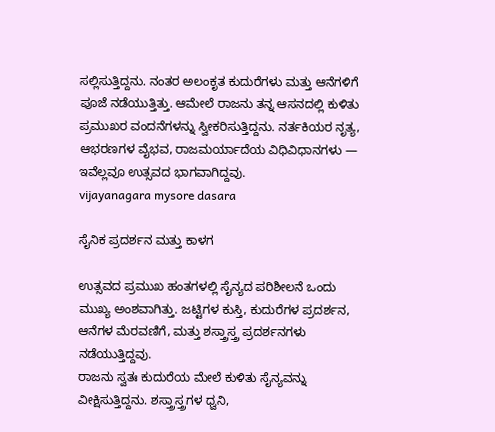ಸಲ್ಲಿಸುತ್ತಿದ್ದನು. ನಂತರ ಅಲಂಕೃತ ಕುದುರೆಗಳು ಮತ್ತು ಆನೆಗಳಿಗೆ ಪೂಜೆ ನಡೆಯುತ್ತಿತ್ತು. ಆಮೇಲೆ ರಾಜನು ತನ್ನ ಆಸನದಲ್ಲಿ ಕುಳಿತು ಪ್ರಮುಖರ ವಂದನೆಗಳನ್ನು ಸ್ವೀಕರಿಸುತ್ತಿದ್ದನು. ನರ್ತಕಿಯರ ನೃತ್ಯ, ಆಭರಣಗಳ ವೈಭವ, ರಾಜಮರ್ಯಾದೆಯ ವಿಧಿವಿಧಾನಗಳು — ಇವೆಲ್ಲವೂ ಉತ್ಸವದ ಭಾಗವಾಗಿದ್ದವು.
vijayanagara mysore dasara

ಸೈನಿಕ ಪ್ರದರ್ಶನ ಮತ್ತು ಕಾಳಗ

ಉತ್ಸವದ ಪ್ರಮುಖ ಹಂತಗಳಲ್ಲಿ ಸೈನ್ಯದ ಪರಿಶೀಲನೆ ಒಂದು ಮುಖ್ಯ ಅಂಶವಾಗಿತ್ತು. ಜಟ್ಟಿಗಳ ಕುಸ್ತಿ, ಕುದುರೆಗಳ ಪ್ರದರ್ಶನ, ಆನೆಗಳ ಮೆರವಣಿಗೆ, ಮತ್ತು ಶಸ್ತ್ರಾಸ್ತ್ರ ಪ್ರದರ್ಶನಗಳು ನಡೆಯುತ್ತಿದ್ದವು.
ರಾಜನು ಸ್ವತಃ ಕುದುರೆಯ ಮೇಲೆ ಕುಳಿತು ಸೈನ್ಯವನ್ನು ವೀಕ್ಷಿಸುತ್ತಿದ್ದನು. ಶಸ್ತ್ರಾಸ್ತ್ರಗಳ ಧ್ವನಿ,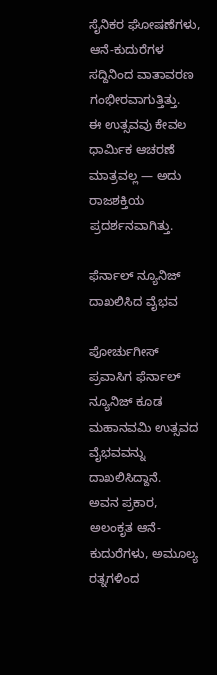ಸೈನಿಕರ ಘೋಷಣೆಗಳು, ಆನೆ-ಕುದುರೆಗಳ ಸದ್ದಿನಿಂದ ವಾತಾವರಣ ಗಂಭೀರವಾಗುತ್ತಿತ್ತು.
ಈ ಉತ್ಸವವು ಕೇವಲ ಧಾರ್ಮಿಕ ಆಚರಣೆ ಮಾತ್ರವಲ್ಲ — ಅದು ರಾಜಶಕ್ತಿಯ ಪ್ರದರ್ಶನವಾಗಿತ್ತು.

ಫೆರ್ನಾಲ್ ನ್ಯೂನಿಜ್ ದಾಖಲಿಸಿದ ವೈಭವ

ಪೋರ್ಚುಗೀಸ್ ಪ್ರವಾಸಿಗ ಫೆರ್ನಾಲ್ ನ್ಯೂನಿಜ್ ಕೂಡ ಮಹಾನವಮಿ ಉತ್ಸವದ ವೈಭವವನ್ನು ದಾಖಲಿಸಿದ್ದಾನೆ.
ಅವನ ಪ್ರಕಾರ, ಅಲಂಕೃತ ಆನೆ-ಕುದುರೆಗಳು, ಅಮೂಲ್ಯ ರತ್ನಗಳಿಂದ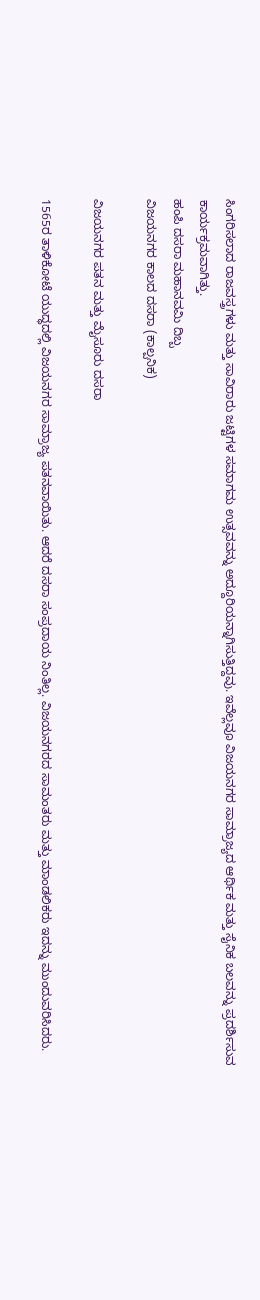ಸಿಂಗರಿಸಲಾದ ರಾಜವಸ್ತ್ರಗಳು ಮತ್ತು ಸಾವಿರಾರು ಜಟ್ಟಿಗಳ ಸಮಾಗಮ ಉತ್ಸವವನ್ನು ಅದ್ದೂರಿಯನ್ನಾಗಿಸುತ್ತಿದ್ದವು. ಇವೆಲ್ಲವೂ ವಿಜಯನಗರ ಸಾಮ್ರಾಜ್ಯದ ಆರ್ಥಿಕ ಮತ್ತು ಸೈನಿಕ ಬಲವನ್ನು ಪ್ರದರ್ಶಿಸುವ ಕಾರ್ಯಕ್ರಮವಾಗಿತ್ತು.
ಹಂಪಿ ದಸರಾ ಮಹಾನವಮಿ ದಿಬ್ಬ
ವಿಜಯನಗರ ಕಾಲದ ದಸರಾ (ಕಾಲ್ಪನಿಕ)

ವಿಜಯನಗರ ಪತನ ಮತ್ತು ಮೈಸೂರು ದಸರಾ

1565ರ ತಾಳಿಕೋಟೆ ಯುದ್ಧದಲ್ಲಿ ವಿಜಯನಗರ ಸಾಮ್ರಾಜ್ಯ ಪತನವಾಯಿತು. ಆದರೆ ದಸರಾ ಸಂಪ್ರದಾಯ ನಿಂತಿಲ್ಲ. ವಿಜಯನಗರದ ಸಾಮಂತರು ಮತ್ತು ಮಾಂಡಲಿಕರು ಇದನ್ನು ಮುಂದುವರಿಸಿದರು.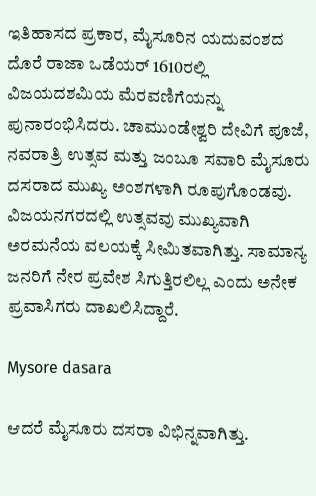ಇತಿಹಾಸದ ಪ್ರಕಾರ, ಮೈಸೂರಿನ ಯದುವಂಶದ ದೊರೆ ರಾಜಾ ಒಡೆಯರ್ 1610ರಲ್ಲಿ ವಿಜಯದಶಮಿಯ ಮೆರವಣಿಗೆಯನ್ನು ಪುನಾರಂಭಿಸಿದರು. ಚಾಮುಂಡೇಶ್ವರಿ ದೇವಿಗೆ ಪೂಜೆ, ನವರಾತ್ರಿ ಉತ್ಸವ ಮತ್ತು ಜಂಬೂ ಸವಾರಿ ಮೈಸೂರು ದಸರಾದ ಮುಖ್ಯ ಅಂಶಗಳಾಗಿ ರೂಪುಗೊಂಡವು.  ವಿಜಯನಗರದಲ್ಲಿ ಉತ್ಸವವು ಮುಖ್ಯವಾಗಿ ಅರಮನೆಯ ವಲಯಕ್ಕೆ ಸೀಮಿತವಾಗಿತ್ತು. ಸಾಮಾನ್ಯ ಜನರಿಗೆ ನೇರ ಪ್ರವೇಶ ಸಿಗುತ್ತಿರಲಿಲ್ಲ ಎಂದು ಅನೇಕ ಪ್ರವಾಸಿಗರು ದಾಖಲಿಸಿದ್ದಾರೆ.

Mysore dasara

ಆದರೆ ಮೈಸೂರು ದಸರಾ ವಿಭಿನ್ನವಾಗಿತ್ತು.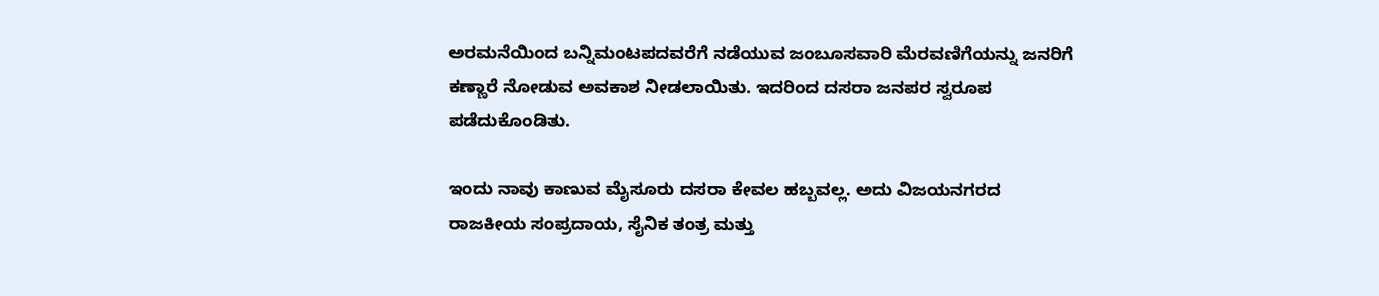ಅರಮನೆಯಿಂದ ಬನ್ನಿಮಂಟಪದವರೆಗೆ ನಡೆಯುವ ಜಂಬೂಸವಾರಿ ಮೆರವಣಿಗೆಯನ್ನು ಜನರಿಗೆ ಕಣ್ಣಾರೆ ನೋಡುವ ಅವಕಾಶ ನೀಡಲಾಯಿತು. ಇದರಿಂದ ದಸರಾ ಜನಪರ ಸ್ವರೂಪ ಪಡೆದುಕೊಂಡಿತು.

ಇಂದು ನಾವು ಕಾಣುವ ಮೈಸೂರು ದಸರಾ ಕೇವಲ ಹಬ್ಬವಲ್ಲ. ಅದು ವಿಜಯನಗರದ ರಾಜಕೀಯ ಸಂಪ್ರದಾಯ, ಸೈನಿಕ ತಂತ್ರ ಮತ್ತು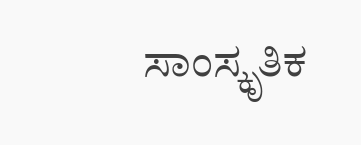ಸಾಂಸ್ಕೃತಿಕ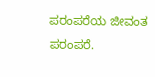ಪರಂಪರೆಯ ಜೀವಂತ ಪರಂಪರೆ.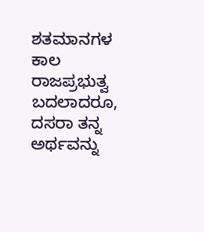ಶತಮಾನಗಳ ಕಾಲ ರಾಜಪ್ರಭುತ್ವ ಬದಲಾದರೂ, ದಸರಾ ತನ್ನ ಅರ್ಥವನ್ನು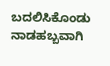ಬದಲಿಸಿಕೊಂಡು ನಾಡಹಬ್ಬವಾಗಿ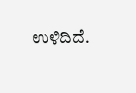ಉಳಿದಿದೆ.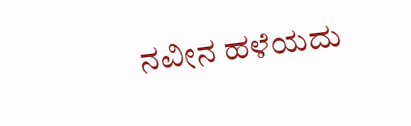ನವೀನ ಹಳೆಯದು